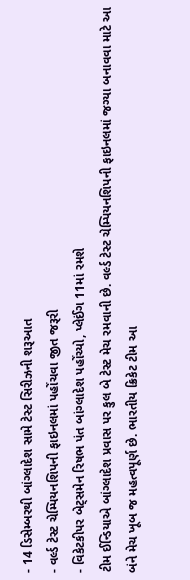- 14 ડિસેમ્બરથી બાંગ્લાદેશ સામે ટેસ્ટ સિરીઝની શરૂઆત
- વર્લ્ડ ટેસ્ટ ચેમ્પિયનશિપની ફાઇનલમાં પહોંચવા જીત જરૂરી
- વિકેટકીપર બેટ્સમેન રિષભ પંત બાંગ્લાદેશ પહોંચ્યો, પ્લેઈંગ 11માં રમશે
ટીમ ઈન્ડિયાએ બાંગ્લાદેશ પ્રવાસ પર કુલ બે ટેસ્ટ મેચ રમવાની છે. વર્લ્ડ ટેસ્ટ ચેમ્પિયનશિપની ફાઇનલમાં જગ્યા બનાવવા માટે આ બંને મેચ ખૂબ જ મહત્વપૂર્ણ છે. ભારતીય ક્રિકેટ ટીમ આ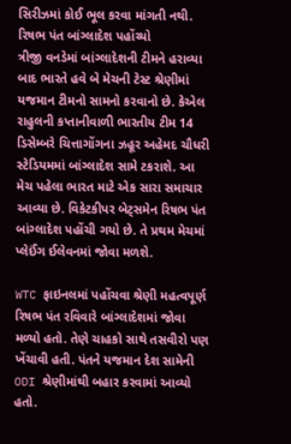સિરીઝમાં કોઈ ભૂલ કરવા માંગતી નથી.
રિષભ પંત બાંગ્લાદેશ પહોંચ્યો
ત્રીજી વનડેમાં બાંગ્લાદેશની ટીમને હરાવ્યા બાદ ભારતે હવે બે મેચની ટેસ્ટ શ્રેણીમાં યજમાન ટીમનો સામનો કરવાનો છે. કેએલ રાહુલની કપ્તાનીવાળી ભારતીય ટીમ 14 ડિસેમ્બરે ચિત્તાગોંગના ઝહૂર અહેમદ ચૌધરી સ્ટેડિયમમાં બાંગ્લાદેશ સામે ટકરાશે. આ મેચ પહેલા ભારત માટે એક સારા સમાચાર આવ્યા છે. વિકેટકીપર બેટ્સમેન રિષભ પંત બાંગ્લાદેશ પહોંચી ગયો છે. તે પ્રથમ મેચમાં પ્લેઈંગ ઈલેવનમાં જોવા મળશે.

WTC ફાઇનલમાં પહોંચવા શ્રેણી મહત્વપૂર્ણ
રિષભ પંત રવિવારે બાંગ્લાદેશમાં જોવા મળ્યો હતો. તેણે ચાહકો સાથે તસવીરો પણ ખેંચાવી હતી. પંતને યજમાન દેશ સામેની ODI શ્રેણીમાંથી બહાર કરવામાં આવ્યો હતો.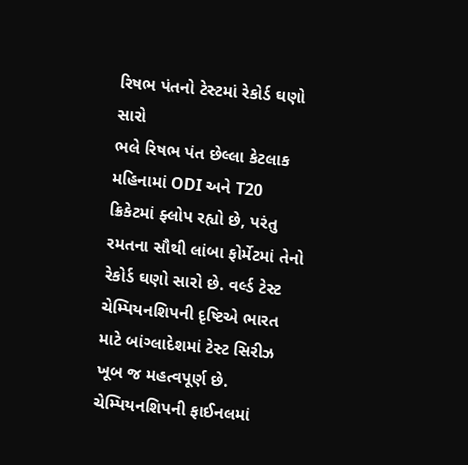રિષભ પંતનો ટેસ્ટમાં રેકોર્ડ ઘણો સારો
ભલે રિષભ પંત છેલ્લા કેટલાક મહિનામાં ODI અને T20 ક્રિકેટમાં ફ્લોપ રહ્યો છે, પરંતુ રમતના સૌથી લાંબા ફોર્મેટમાં તેનો રેકોર્ડ ઘણો સારો છે. વર્લ્ડ ટેસ્ટ ચેમ્પિયનશિપની દૃષ્ટિએ ભારત માટે બાંગ્લાદેશમાં ટેસ્ટ સિરીઝ ખૂબ જ મહત્વપૂર્ણ છે. ચેમ્પિયનશિપની ફાઈનલમાં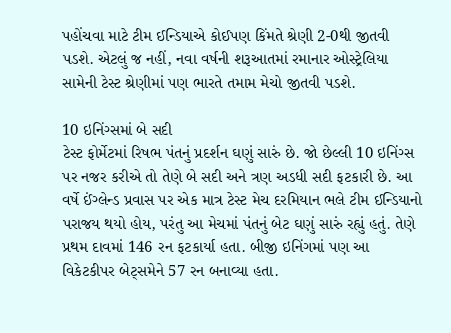પહોંચવા માટે ટીમ ઈન્ડિયાએ કોઈપણ કિંમતે શ્રેણી 2-0થી જીતવી પડશે. એટલું જ નહીં, નવા વર્ષની શરૂઆતમાં રમાનાર ઓસ્ટ્રેલિયા સામેની ટેસ્ટ શ્રેણીમાં પણ ભારતે તમામ મેચો જીતવી પડશે.

10 ઇનિંગ્સમાં બે સદી
ટેસ્ટ ફોર્મેટમાં રિષભ પંતનું પ્રદર્શન ઘણું સારું છે. જો છેલ્લી 10 ઇનિંગ્સ પર નજર કરીએ તો તેણે બે સદી અને ત્રણ અડધી સદી ફટકારી છે. આ વર્ષે ઈંગ્લેન્ડ પ્રવાસ પર એક માત્ર ટેસ્ટ મેચ દરમિયાન ભલે ટીમ ઈન્ડિયાનો પરાજય થયો હોય, પરંતુ આ મેચમાં પંતનું બેટ ઘણું સારું રહ્યું હતું. તેણે પ્રથમ દાવમાં 146 રન ફટકાર્યા હતા. બીજી ઇનિંગમાં પણ આ વિકેટકીપર બેટ્સમેને 57 રન બનાવ્યા હતા.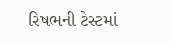રિષભની ટેસ્ટમાં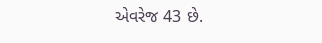એવરેજ 43 છે.